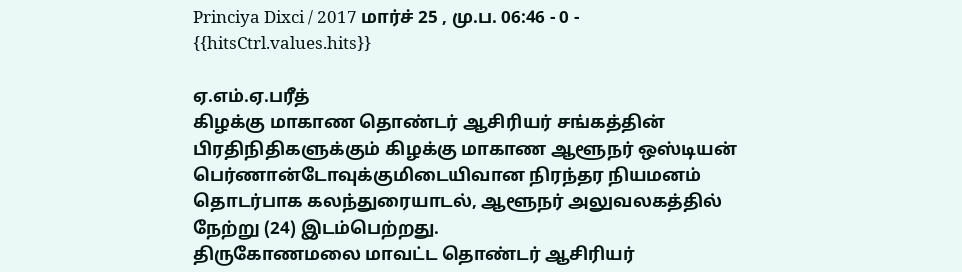Princiya Dixci / 2017 மார்ச் 25 , மு.ப. 06:46 - 0 - {{hitsCtrl.values.hits}}

ஏ.எம்.ஏ.பரீத்
கிழக்கு மாகாண தொண்டர் ஆசிரியர் சங்கத்தின் பிரதிநிதிகளுக்கும் கிழக்கு மாகாண ஆளூநர் ஒஸ்டியன் பெர்ணான்டோவுக்குமிடையிவான நிரந்தர நியமனம் தொடர்பாக கலந்துரையாடல், ஆளூநர் அலுவலகத்தில் நேற்று (24) இடம்பெற்றது.
திருகோணமலை மாவட்ட தொண்டர் ஆசிரியர்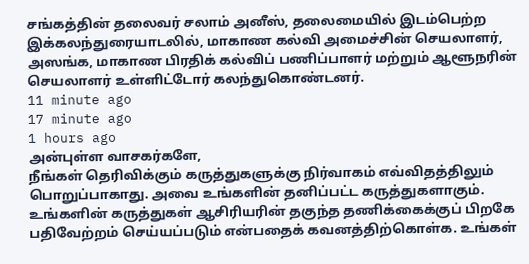சங்கத்தின் தலைவர் சலாம் அனீஸ், தலைமையில் இடம்பெற்ற இக்கலந்துரையாடலில், மாகாண கல்வி அமைச்சின் செயலாளர், அஸங்க, மாகாண பிரதிக் கல்விப் பணிப்பாளர் மற்றும் ஆளூநரின் செயலாளர் உள்ளிட்டோர் கலந்துகொண்டனர்.
11 minute ago
17 minute ago
1 hours ago
அன்புள்ள வாசகர்களே,
நீங்கள் தெரிவிக்கும் கருத்துகளுக்கு நிர்வாகம் எவ்விதத்திலும் பொறுப்பாகாது. அவை உங்களின் தனிப்பட்ட கருத்துகளாகும். உங்களின் கருத்துகள் ஆசிரியரின் தகுந்த தணிக்கைக்குப் பிறகே பதிவேற்றம் செய்யப்படும் என்பதைக் கவனத்திற்கொள்க. உங்கள்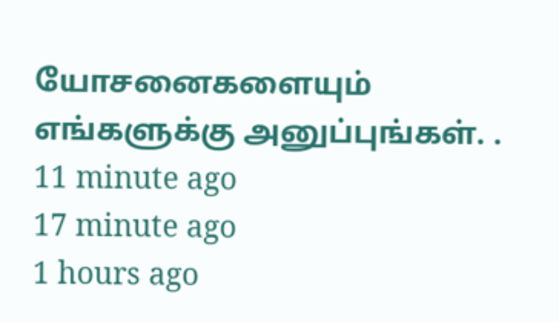யோசனைகளையும் எங்களுக்கு அனுப்புங்கள். .
11 minute ago
17 minute ago
1 hours ago